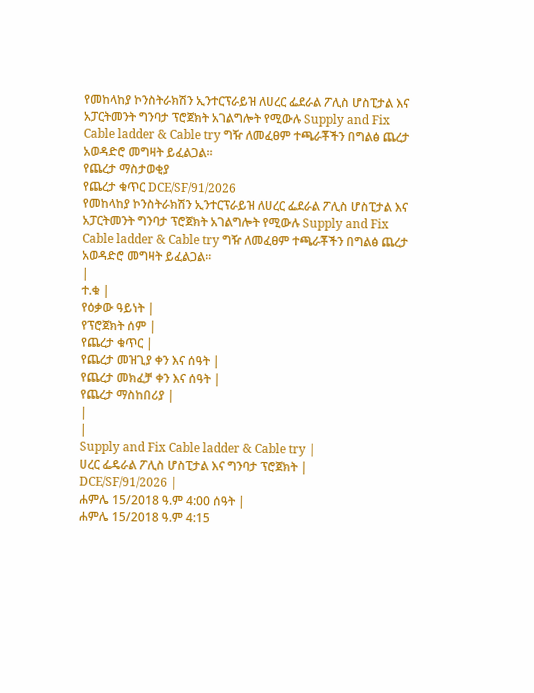የመከላከያ ኮንስትራክሽን ኢንተርፕራይዝ ለሀረር ፌደራል ፖሊስ ሆስፒታል እና አፓርትመንት ግንባታ ፕሮጀክት አገልግሎት የሚውሉ Supply and Fix Cable ladder & Cable try ግዥ ለመፈፀም ተጫራቾችን በግልፅ ጨረታ አወዳድሮ መግዛት ይፈልጋል፡፡
የጨረታ ማስታወቂያ
የጨረታ ቁጥር DCE/SF/91/2026
የመከላከያ ኮንስትራክሽን ኢንተርፕራይዝ ለሀረር ፌደራል ፖሊስ ሆስፒታል እና አፓርትመንት ግንባታ ፕሮጀክት አገልግሎት የሚውሉ Supply and Fix Cable ladder & Cable try ግዥ ለመፈፀም ተጫራቾችን በግልፅ ጨረታ አወዳድሮ መግዛት ይፈልጋል፡፡
|
ተ.ቁ |
የዕቃው ዓይነት |
የፕሮጀክት ሰም |
የጨረታ ቁጥር |
የጨረታ መዝጊያ ቀን እና ሰዓት |
የጨረታ መክፈቻ ቀን እና ሰዓት |
የጨረታ ማስከበሪያ |
|
|
Supply and Fix Cable ladder & Cable try |
ሀረር ፌዴራል ፖሊስ ሆስፒታል እና ግንባታ ፕሮጀክት |
DCE/SF/91/2026 |
ሐምሌ 15/2018 ዓ.ም 4:00 ሰዓት |
ሐምሌ 15/2018 ዓ.ም 4:15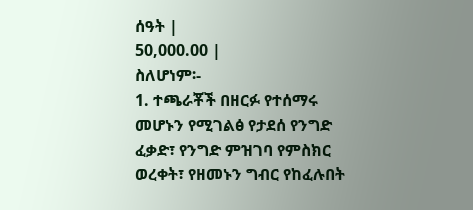ሰዓት |
50,000.00 |
ስለሆነም፡-
1. ተጫራቾች በዘርፉ የተሰማሩ መሆኑን የሚገልፅ የታደሰ የንግድ ፈቃድ፣ የንግድ ምዝገባ የምስክር ወረቀት፣ የዘመኑን ግብር የከፈሉበት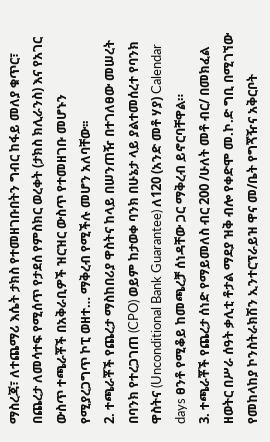ማስረጃ፣ ለተጨማሪ እሴት ታክስ የተመዘገቡበትን ግብር ከፋይ መለያ ቁጥር፣ በጨረታ ለመሳተፍ የሚሰጥ የታደሰ የምስክር ወረቀት (ታክስ ክሊራንስ) እና የአገር ውስጥ ተጫራቾች በአቅራቢዎች ዝርዝር ውስጥ የተመዘገቡ መሆኑን የሚያረጋግጥ ኮፒ ወዘተ… ማቅረብ የሚችሉ መሆን አለባቸው፡፡
2. ተጫራቾች የጨረታ ማስከበሪያ ዋስትና ከላይ በሠንጠዥ በተገለፀው መሠረት በባንክ የተረጋገጠ (CPO) ወይም ከታወቀ ባንክ በሁኔታ ላይ ያልተመሰረተ የባንክ ዋስትና (Unconditional Bank Guarantee) ለ120 (አንድ መቶ ሃያ) Calendar days ፀንቶ የሚቆይ ከመጫረቻ ሰነዳቸው ጋር ማቅረብ ይኖርባቸዋል።
3. ተጫራቾች የጨረታ ሰነድ የማይመለስ ብር 200 /ሁለት መቶ ብር/ በመክፈል ዘወትር በሥራ ሰዓት ቃሊቲ ቶታል ማደያ ዝቅ ብሎ የቀድሞ መ.ኮ.ድ ግቢ በሚገኘው የመከላከያ ኮንስትራክሽን ኢንተርፕራይዝ ዋና መ/ቤት የግጞዥና አቅርቦት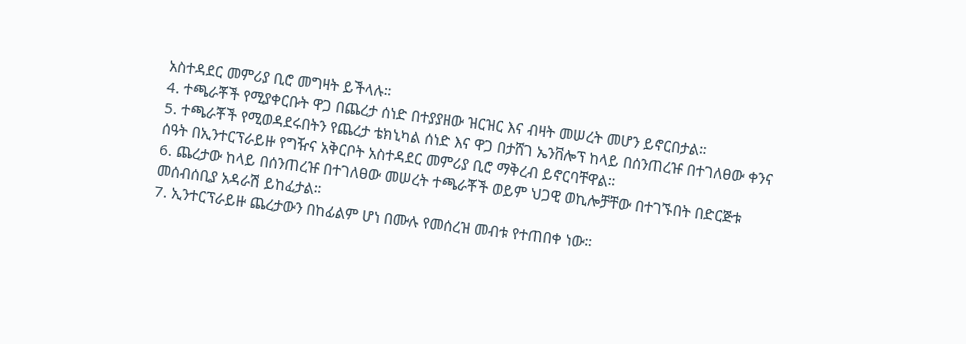አስተዳደር መምሪያ ቢሮ መግዛት ይችላሉ።
4. ተጫራቾች የሚያቀርቡት ዋጋ በጨረታ ሰነድ በተያያዘው ዝርዝር እና ብዛት መሠረት መሆን ይኖርበታል።
5. ተጫራቾች የሚወዳደሩበትን የጨረታ ቴክኒካል ሰነድ እና ዋጋ በታሸገ ኤንቨሎፕ ከላይ በሰንጠረዡ በተገለፀው ቀንና ሰዓት በኢንተርፕራይዙ የግዥና አቅርቦት አስተዳደር መምሪያ ቢሮ ማቅረብ ይኖርባቸዋል።
6. ጨረታው ከላይ በሰንጠረዡ በተገለፀው መሠረት ተጫራቾች ወይም ህጋዊ ወኪሎቻቸው በተገኙበት በድርጅቱ መሰብሰቢያ አዳራሽ ይከፈታል።
7. ኢንተርፕራይዙ ጨረታውን በከፊልም ሆነ በሙሉ የመሰረዝ መብቱ የተጠበቀ ነው።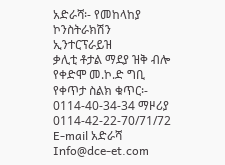አድራሻ፡- የመከላከያ ኮንስትራክሽን ኢንተርፕራይዝ
ቃሊቲ ቶታል ማደያ ዝቅ ብሎ የቀድሞ መ.ኮ.ድ ግቢ
የቀጥታ ስልክ ቁጥር፡- 0114-40-34-34 ማዞሪያ 0114-42-22-70/71/72 E-mail አድራሻ Info@dce-et.com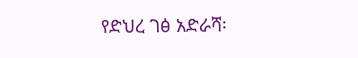የድህረ ገፅ አድራሻ፡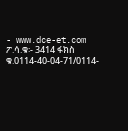- www.dce-et.com
ፖ.ሳ.ቁ፡- 3414 ፋክስ ቁ.0114-40-04-71/0114-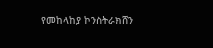የመከላከያ ኮንስትራክሸን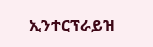ኢንተርፕራይዝ